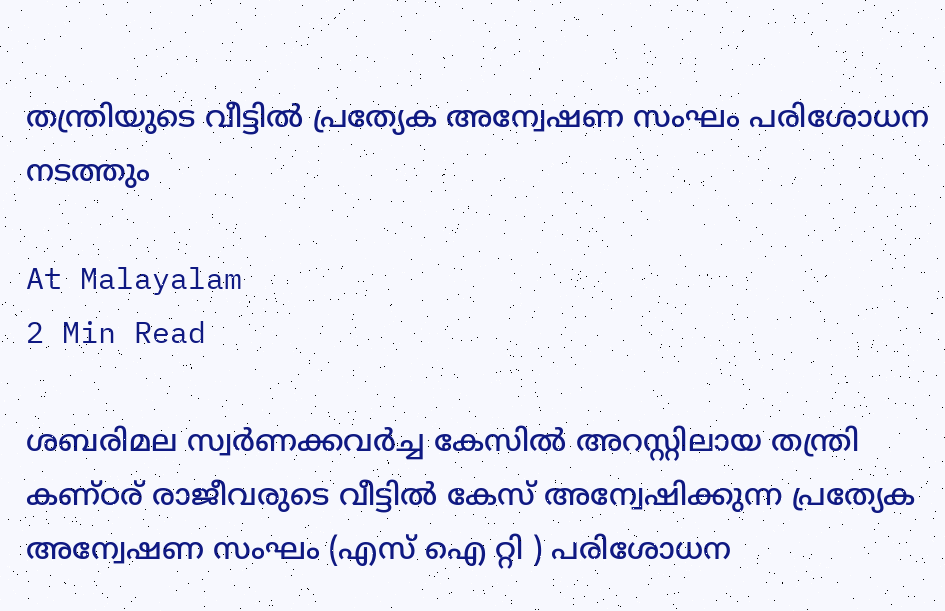തന്ത്രിയുടെ വീട്ടിൽ പ്രത്യേക അന്വേഷണ സംഘം പരിശോധന നടത്തും

At Malayalam
2 Min Read

ശബരിമല സ്വർണക്കവർച്ച കേസിൽ അറസ്റ്റിലായ തന്ത്രി കണ്ഠര് രാജീവരുടെ വീട്ടിൽ കേസ് അന്വേഷിക്കുന്ന പ്രത്യേക അന്വേഷണ സംഘം (എസ് ഐ റ്റി ) പരിശോധന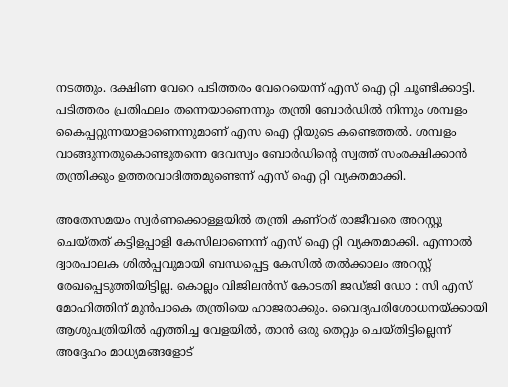നടത്തും. ദക്ഷിണ വേറെ പടിത്തരം വേറെയെന്ന് എസ് ഐ റ്റി ചൂണ്ടിക്കാട്ടി. പടിത്തരം പ്രതിഫലം തന്നെയാണെന്നും തന്ത്രി ബോർഡിൽ നിന്നും ശമ്പളം കൈപ്പറ്റുന്നയാളാണെന്നുമാണ് എസ ഐ റ്റിയുടെ കണ്ടെത്തൽ. ശമ്പളം വാങ്ങുന്നതുകൊണ്ടുതന്നെ ദേവസ്വം ബോർഡിന്റെ സ്വത്ത് സംരക്ഷിക്കാൻ തന്ത്രിക്കും ഉത്തരവാദിത്തമുണ്ടെന്ന് എസ് ഐ റ്റി വ്യക്തമാക്കി.

അതേസമയം സ്വർണക്കൊള്ളയിൽ തന്ത്രി കണ്ഠര് രാജീവരെ അറസ്റ്റു ചെയ്തത് കട്ടിളപ്പാളി കേസിലാണെന്ന് എസ് ഐ റ്റി വ്യക്തമാക്കി. എന്നാൽ ദ്വാരപാലക ശിൽപ്പവുമായി ബന്ധപ്പെട്ട കേസിൽ തൽക്കാലം അറസ്റ്റ് രേഖപ്പെടുത്തിയിട്ടില്ല. കൊല്ലം വിജിലൻസ് കോടതി ജഡ്ജി ഡോ : സി എസ് മോഹിത്തിന് മുൻപാകെ തന്ത്രിയെ ഹാജരാക്കും. വൈദ്യപരിശോധനയ്ക്കായി ആശുപത്രിയിൽ എത്തിച്ച വേളയിൽ, താൻ ഒരു തെറ്റും ചെയ്തിട്ടില്ലെന്ന് അദ്ദേഹം മാധ്യമങ്ങളോട്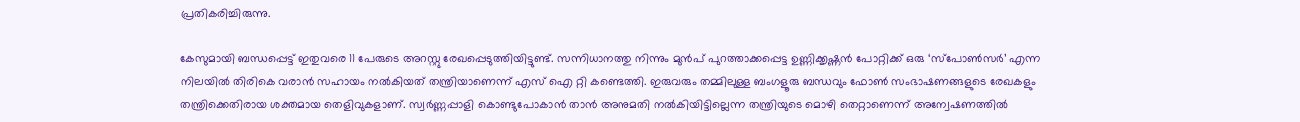പ്രതികരിച്ചിരുന്നു.

കേസുമായി ബന്ധപ്പെട്ട് ഇതുവരെ 11 പേരുടെ അറസ്റ്റു രേഖപ്പെടുത്തിയിട്ടുണ്ട്. സന്നിധാനത്തു നിന്നും മുൻപ് പുറത്താക്കപ്പെട്ട ഉണ്ണിക്കൃഷ്ണൻ പോറ്റിക്ക് ഒരു ‘സ്പോൺസർ’ എന്ന നിലയിൽ തിരികെ വരാൻ സഹായം നൽകിയത് തന്ത്രിയാണെന്ന് എസ് ഐ റ്റി കണ്ടെത്തി. ഇരുവരും തമ്മിലുള്ള ബംഗളൂരു ബന്ധവും ഫോൺ സംഭാഷണങ്ങളുടെ രേഖകളും തന്ത്രിക്കെതിരായ ശക്തമായ തെളിവുകളാണ്. സ്വർണ്ണപ്പാളി കൊണ്ടുപോകാൻ താൻ അനുമതി നൽകിയിട്ടില്ലെന്ന തന്ത്രിയുടെ മൊഴി തെറ്റാണെന്ന് അന്വേഷണത്തിൽ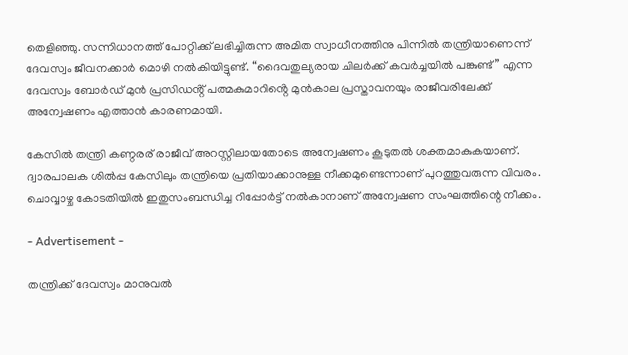തെളിഞ്ഞു. സന്നിധാനത്ത് പോറ്റിക്ക് ലഭിച്ചിരുന്ന അമിത സ്വാധീനത്തിനു പിന്നിൽ തന്ത്രിയാണെന്ന് ദേവസ്വം ജീവനക്കാർ മൊഴി നൽകിയിട്ടുണ്ട്. “ദൈവതുല്യരായ ചിലർക്ക് കവർച്ചയിൽ പങ്കുണ്ട്” എന്ന ദേവസ്വം ബോർഡ് മുൻ പ്രസിഡൻ്റ് പത്മകുമാറിൻ്റെ മുൻകാല പ്രസ്താവനയും രാജീവരിലേക്ക് അന്വേഷണം എത്താൻ കാരണമായി.

കേസിൽ തന്ത്രി കണ്ഠരര് രാജീവ് അറസ്റ്റിലായതോടെ അന്വേഷണം കൂടുതൽ ശക്തമാകുകയാണ്. ദ്വാരപാലക ശിൽപ്പ കേസിലും തന്ത്രിയെ പ്രതിയാക്കാനുള്ള നീക്കമുണ്ടെന്നാണ് പുറത്തുവരുന്ന വിവരം. ചൊവ്വാഴ്ച കോടതിയിൽ ഇതുസംബന്ധിച്ച റിപ്പോർട്ട് നൽകാനാണ് അന്വേഷണ സംഘത്തിന്റെ നീക്കം.

- Advertisement -

തന്ത്രിക്ക് ദേവസ്വം മാനുവൽ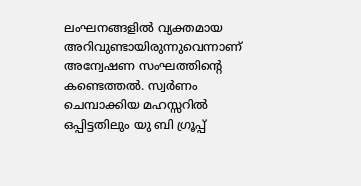ലംഘനങ്ങളിൽ വ്യക്തമായ അറിവുണ്ടായിരുന്നുവെന്നാണ് അന്വേഷണ സംഘത്തിന്റെ കണ്ടെത്തൽ. സ്വർണം ചെമ്പാക്കിയ മഹസ്സറിൽ ഒപ്പിട്ടതിലും യു ബി ഗ്രൂപ്പ്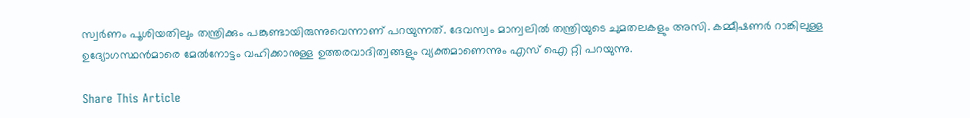സ്വർണം പൂശിയതിലും തന്ത്രിക്കും പങ്കുണ്ടായിരുന്നുവെന്നാണ് പറയുന്നത്. ദേവസ്വം മാന്വലിൽ തന്ത്രിയുടെ ചുമതലകളും അസി. കമ്മീഷണർ റാങ്കിലുള്ള ഉദ്യോഗസ്ഥൻമാരെ മേൽനോട്ടം വഹിക്കാനുള്ള ഉത്തരവാദിത്വങ്ങളും വ്യക്തമാണെന്നും എസ് ഐ റ്റി പറയുന്നു.

Share This Article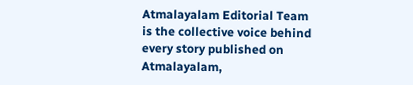Atmalayalam Editorial Team is the collective voice behind every story published on Atmalayalam,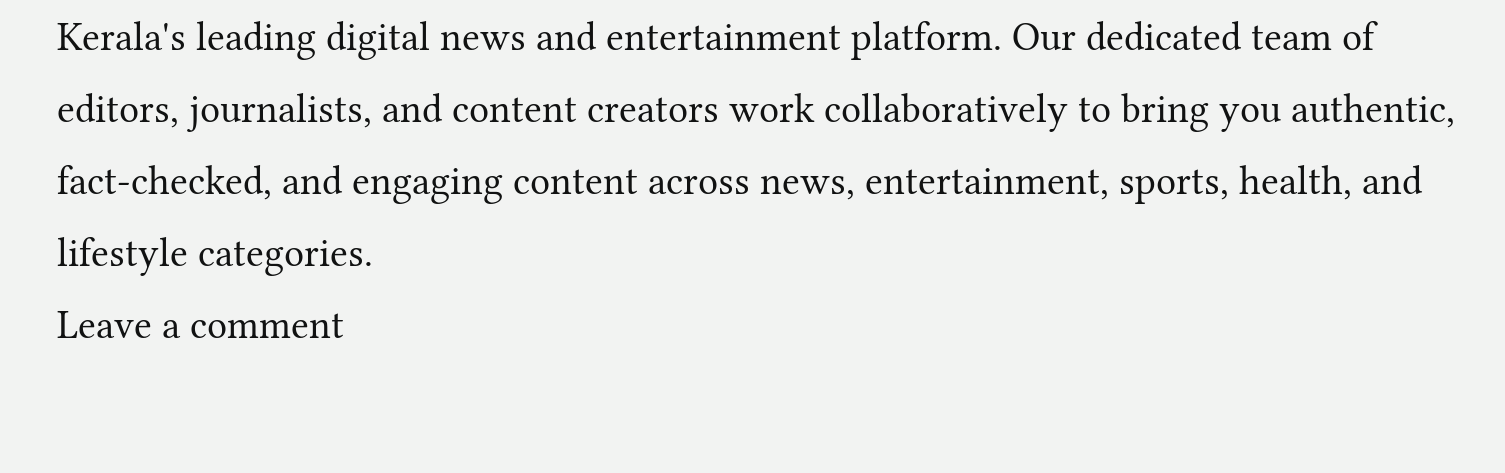Kerala's leading digital news and entertainment platform. Our dedicated team of editors, journalists, and content creators work collaboratively to bring you authentic, fact-checked, and engaging content across news, entertainment, sports, health, and lifestyle categories.
Leave a comment